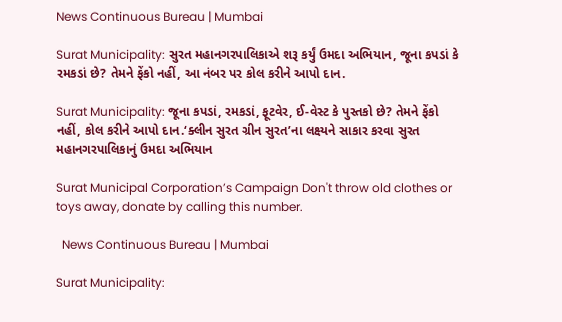News Continuous Bureau | Mumbai

Surat Municipality: સુરત મહાનગરપાલિકાએ શરૂ કર્યું ઉમદા અભિયાન, જૂના કપડાં કે રમકડાં છે? તેમને ફેંકો નહીં, આ નંબર પર કોલ કરીને આપો દાન.

Surat Municipality: જૂના કપડાં, રમકડાં, ફૂટવેર, ઈ-વેસ્ટ કે પુસ્તકો છે? તેમને ફેંકો નહીં, કોલ કરીને આપો દાન.‘ક્લીન સુરત ગ્રીન સુરત’ના લક્ષ્યને સાકાર કરવા સુરત મહાનગરપાલિકાનું ઉમદા અભિયાન

Surat Municipal Corporation’s Campaign Don't throw old clothes or toys away, donate by calling this number.

  News Continuous Bureau | Mumbai

Surat Municipality: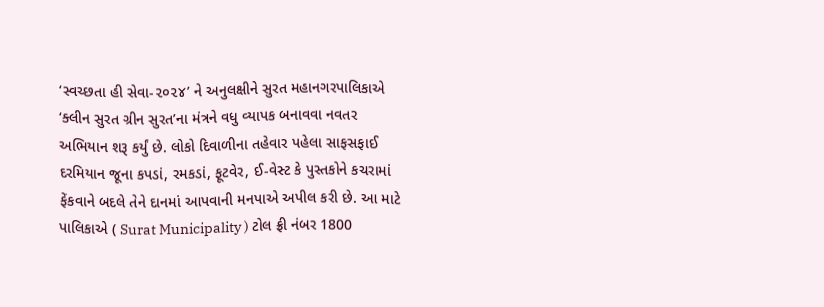‘સ્વચ્છતા હી સેવા-૨૦૨૪’ ને અનુલક્ષીને સુરત મહાનગરપાલિકાએ ‘ક્લીન સુરત ગ્રીન સુરત’ના મંત્રને વધુ વ્યાપક બનાવવા નવતર અભિયાન શરૂ કર્યું છે. લોકો દિવાળીના તહેવાર પહેલા સાફસફાઈ દરમિયાન જૂના કપડાં, રમકડાં, ફૂટવેર, ઈ-વેસ્ટ કે પુસ્તકોને કચરામાં ફેંકવાને બદલે તેને દાનમાં આપવાની મનપાએ અપીલ કરી છે. આ માટે પાલિકાએ ( Surat Municipality ) ટોલ ફ્રી નંબર 1800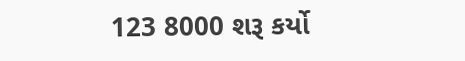123 8000 શરૂ કર્યો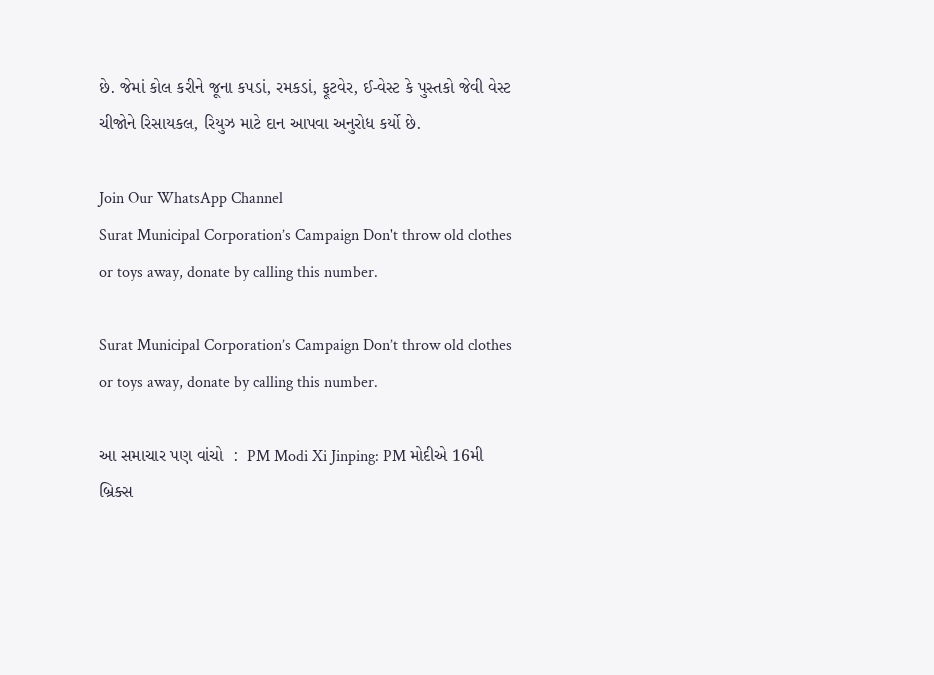છે. જેમાં કોલ કરીને જૂના કપડાં, રમકડાં, ફૂટવેર, ઈ-વેસ્ટ કે પુસ્તકો જેવી વેસ્ટ ચીજોને રિસાયકલ, રિયુઝ માટે દાન આપવા અનુરોધ કર્યો છે.

Join Our WhatsApp Channel
Surat Municipal Corporation’s Campaign Don't throw old clothes or toys away, donate by calling this number.

Surat Municipal Corporation’s Campaign Don’t throw old clothes or toys away, donate by calling this number.

આ સમાચાર પણ વાંચો  :  PM Modi Xi Jinping: PM મોદીએ 16મી બ્રિક્સ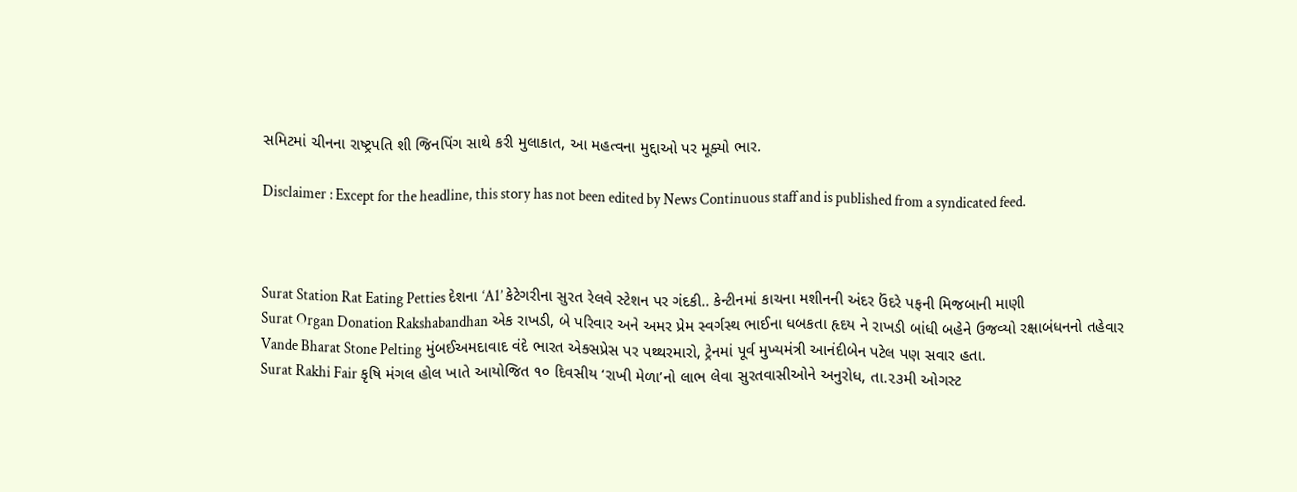સમિટમાં ચીનના રાષ્ટ્રપતિ શી જિનપિંગ સાથે કરી મુલાકાત, આ મહત્વના મુદ્દાઓ પર મૂક્યો ભાર.

Disclaimer : Except for the headline, this story has not been edited by News Continuous staff and is published from a syndicated feed.



Surat Station Rat Eating Petties દેશના ‘A1’ કેટેગરીના સુરત રેલવે સ્ટેશન પર ગંદકી.. કેન્ટીનમાં કાચના મશીનની અંદર ઉંદરે પફની મિજબાની માણી
Surat Organ Donation Rakshabandhan એક રાખડી, બે પરિવાર અને અમર પ્રેમ સ્વર્ગસ્થ ભાઈના ધબકતા હૃદય ને રાખડી બાંધી બહેને ઉજવ્યો રક્ષાબંધનનો તહેવાર
Vande Bharat Stone Pelting મુંબઈઅમદાવાદ વંદે ભારત એક્સપ્રેસ પર પથ્થરમારો, ટ્રેનમાં પૂર્વ મુખ્યમંત્રી આનંદીબેન પટેલ પણ સવાર હતા.
Surat Rakhi Fair કૃષિ મંગલ હોલ ખાતે આયોજિત ૧૦ દિવસીય ‘રાખી મેળા’નો લાભ લેવા સુરતવાસીઓને અનુરોધ, તા.૨૩મી ઓગસ્ટ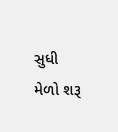સુધી મેળો શરૂ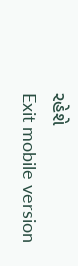રહેશે
Exit mobile version